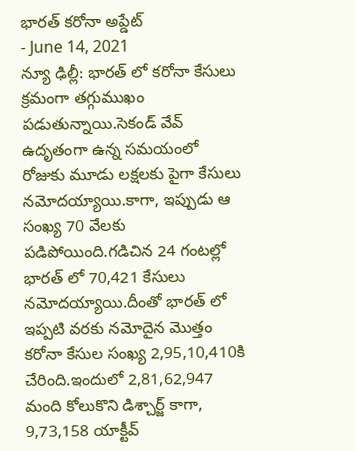భారత్ కరోనా అప్డేట్
- June 14, 2021
న్యూ ఢిల్లీ: భారత్ లో కరోనా కేసులు క్రమంగా తగ్గుముఖం పడుతున్నాయి.సెకండ్ వేవ్ ఉదృతంగా ఉన్న సమయంలో రోజుకు మూడు లక్షలకు పైగా కేసులు నమోదయ్యాయి.కాగా, ఇప్పుడు ఆ సంఖ్య 70 వేలకు పడిపోయింది.గడిచిన 24 గంటల్లో భారత్ లో 70,421 కేసులు నమోదయ్యాయి.దీంతో భారత్ లో ఇప్పటి వరకు నమోదైన మొత్తం కరోనా కేసుల సంఖ్య 2,95,10,410కి చేరింది.ఇందులో 2,81,62,947 మంది కోలుకొని డిశ్చార్జ్ కాగా, 9,73,158 యాక్టీవ్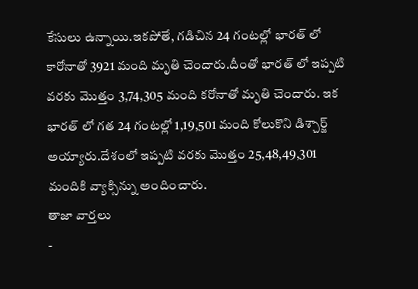కేసులు ఉన్నాయి.ఇకపోతే, గడిచిన 24 గంటల్లో భారత్ లో కారోనాతో 3921 మంది మృతి చెందారు.దీంతో భారత్ లో ఇప్పటి వరకు మొత్తం 3,74,305 మంది కరోనాతో మృతి చెందారు. ఇక భారత్ లో గత 24 గంటల్లో 1,19,501 మంది కోలుకొని డిశ్చార్జ్ అయ్యారు.దేశంలో ఇప్పటి వరకు మొత్తం 25,48,49,301 మందికి వ్యాక్సిన్ను అందించారు.
తాజా వార్తలు
-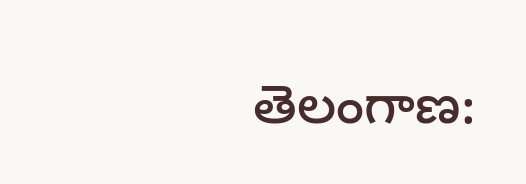తెలంగాణ: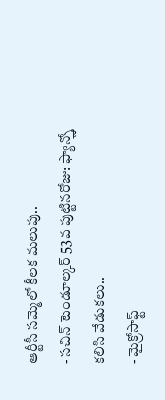ఆర్టీసీ సమ్మెలో కీలక మలుపు..
- సచిన్ టెండూల్కర్ 53వ పుట్టినరోజు: ఫ్యాన్స్తో కలిసి వేడుకలు..
- మైక్రోసాఫ్ట్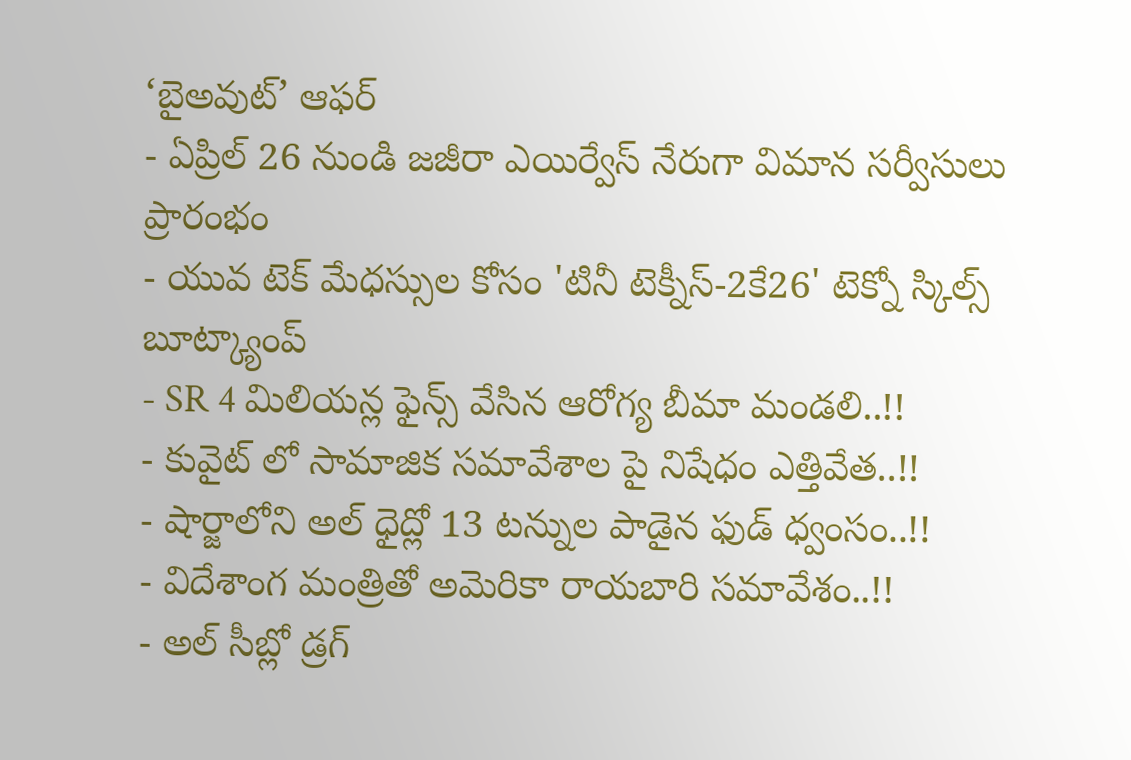‘బైఅవుట్’ ఆఫర్
- ఏప్రిల్ 26 నుండి జజీరా ఎయిర్వేస్ నేరుగా విమాన సర్వీసులు ప్రారంభం
- యువ టెక్ మేధస్సుల కోసం 'టినీ టెక్నీస్-2కే26' టెక్నో స్కిల్స్ బూట్క్యాంప్
- SR 4 మిలియన్ల ఫైన్స్ వేసిన ఆరోగ్య బీమా మండలి..!!
- కువైట్ లో సామాజిక సమావేశాల పై నిషేధం ఎత్తివేత..!!
- షార్జాలోని అల్ ధైద్లో 13 టన్నుల పాడైన ఫుడ్ ధ్వంసం..!!
- విదేశాంగ మంత్రితో అమెరికా రాయబారి సమావేశం..!!
- అల్ సీబ్లో డ్రగ్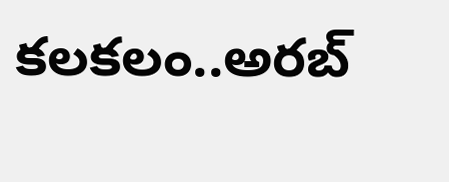కలకలం..అరబ్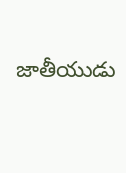జాతీయుడు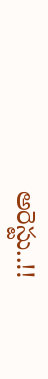అరెస్టు..!!